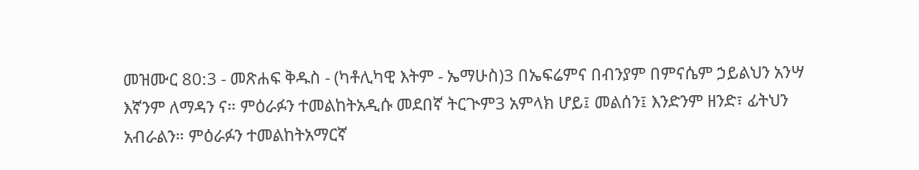መዝሙር 80:3 - መጽሐፍ ቅዱስ - (ካቶሊካዊ እትም - ኤማሁስ)3 በኤፍሬምና በብንያም በምናሴም ኃይልህን አንሣ እኛንም ለማዳን ና። ምዕራፉን ተመልከትአዲሱ መደበኛ ትርጒም3 አምላክ ሆይ፤ መልሰን፤ እንድንም ዘንድ፣ ፊትህን አብራልን። ምዕራፉን ተመልከትአማርኛ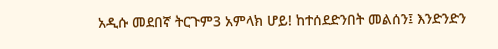አዲሱ መደበኛ ትርጉም3 አምላክ ሆይ! ከተሰደድንበት መልሰን፤ እንድንድን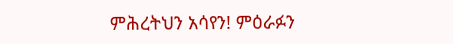ምሕረትህን አሳየን! ምዕራፉን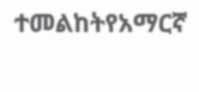ተመልከትየአማርኛ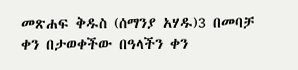መጽሐፍ ቅዱስ (ሰማንያ አሃዱ)3 በመባቻ ቀን በታወቀችው በዓላችን ቀን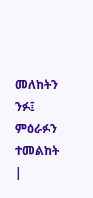መለከትን ንፉ፤ ምዕራፉን ተመልከት |